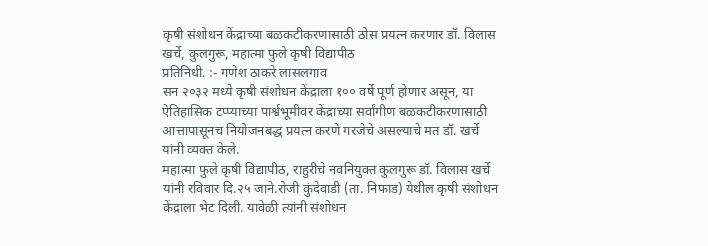कृषी संशोधन केंद्राच्या बळकटीकरणासाठी ठोस प्रयत्न करणार डॉ. विलास खर्चे, कुलगुरू, महात्मा फुले कृषी विद्यापीठ
प्रतिनिधी. :- गणेश ठाकरे लासलगाव
सन २०३२ मध्ये कृषी संशोधन केंद्राला १०० वर्षे पूर्ण होणार असून, या ऐतिहासिक टप्प्याच्या पार्श्वभूमीवर केंद्राच्या सर्वांगीण बळकटीकरणासाठी आत्तापासूनच नियोजनबद्ध प्रयत्न करणे गरजेचे असल्याचे मत डॉ. खर्चे यांनी व्यक्त केले.
महात्मा फुले कृषी विद्यापीठ, राहुरीचे नवनियुक्त कुलगुरू डॉ. विलास खर्चे यांनी रविवार दि.२५ जाने.रोजी कुंदेवाडी (ता. निफाड) येथील कृषी संशोधन केंद्राला भेट दिली. यावेळी त्यांनी संशोधन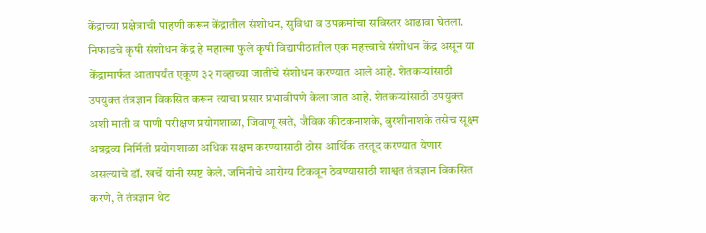केंद्राच्या प्रक्षेत्राची पाहणी करून केंद्रातील संशोधन, सुविधा व उपक्रमांचा सविस्तर आढावा घेतला.
निफाडचे कृषी संशोधन केंद्र हे महात्मा फुले कृषी विद्यापीठातील एक महत्त्वाचे संशोधन केंद्र असून या केंद्रामार्फत आतापर्यंत एकूण ३२ गव्हाच्या जातींचे संशोधन करण्यात आले आहे. शेतकऱ्यांसाठी उपयुक्त तंत्रज्ञान विकसित करून त्याचा प्रसार प्रभावीपणे केला जात आहे. शेतकऱ्यांसाठी उपयुक्त अशी माती व पाणी परीक्षण प्रयोगशाळा, जिवाणू खते, जैविक कीटकनाशके, बुरशीनाशके तसेच सूक्ष्म अन्नद्रव्य निर्मिती प्रयोगशाळा अधिक सक्षम करण्यासाठी ठोस आर्थिक तरतूद करण्यात येणार असल्याचे डॉ. खर्चे यांनी स्पष्ट केले. जमिनीचे आरोग्य टिकवून ठेवण्यासाठी शाश्वत तंत्रज्ञान विकसित करणे, ते तंत्रज्ञान थेट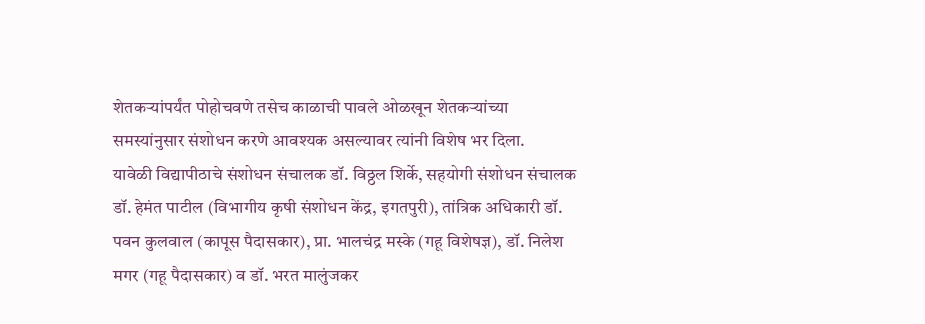शेतकऱ्यांपर्यंत पोहोचवणे तसेच काळाची पावले ओळखून शेतकऱ्यांच्या समस्यांनुसार संशोधन करणे आवश्यक असल्यावर त्यांनी विशेष भर दिला.
यावेळी विद्यापीठाचे संशोधन संचालक डॉ. विठ्ठल शिर्के, सहयोगी संशोधन संचालक डॉ. हेमंत पाटील (विभागीय कृषी संशोधन केंद्र, इगतपुरी), तांत्रिक अधिकारी डॉ. पवन कुलवाल (कापूस पैदासकार), प्रा. भालचंद्र मस्के (गहू विशेषज्ञ), डॉ. निलेश मगर (गहू पैदासकार) व डॉ. भरत मालुंजकर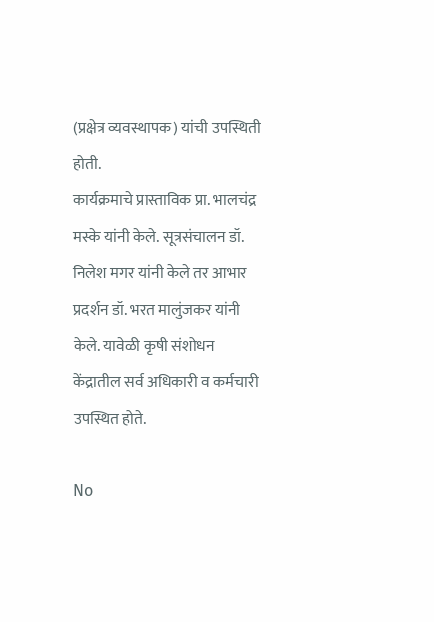(प्रक्षेत्र व्यवस्थापक) यांची उपस्थिती होती.
कार्यक्रमाचे प्रास्ताविक प्रा. भालचंद्र मस्के यांनी केले. सूत्रसंचालन डॉ. निलेश मगर यांनी केले तर आभार प्रदर्शन डॉ. भरत मालुंजकर यांनी केले. यावेळी कृषी संशोधन केंद्रातील सर्व अधिकारी व कर्मचारी उपस्थित होते.

No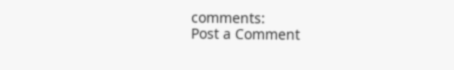comments:
Post a Comment